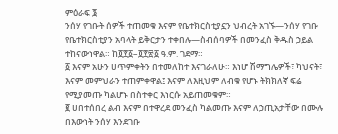ምዕራፍ ፮
ንሰሃ የገቡት ሰዎች ተጠመቁ እናም የቤተክርስቲያኗን ህብረት አገኙ—ንሰሃ የገቡ የቤተክርስቲያን አባላት ይቅርታን ተቀበሉ—ስብሰባዎች በመንፈስ ቅዱስ ኃይል ተከናውነዋል። ከ፬፻፩–፬፻፳፩ ዓ.ም. ገደማ።
፩ እናም አሁን ሀጥምቀትን በተመለከተ እናገራለሁ። እነሆ ሽማግሌዎች፣ ካህናት፣ እናም መምህራን ተጠምቀዋል፤ እናም ለእዚህም ለብቁ የሆኑ ትክክለኛ ፍሬ የሚያመጡ ካልሆኑ በስተቀር እነርሱ አይጠመቁም።
፪ ሀበተሰበረ ልብ እናም በተዋረደ መንፈስ ካልመጡ እናም ለኃጢአታቸው በሙሉ በእውነት ንሰሃ እንደገቡ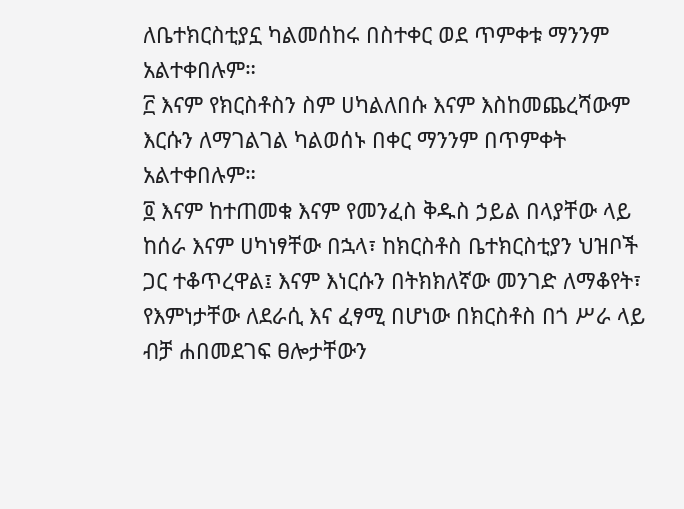ለቤተክርስቲያኗ ካልመሰከሩ በስተቀር ወደ ጥምቀቱ ማንንም አልተቀበሉም።
፫ እናም የክርስቶስን ስም ሀካልለበሱ እናም እስከመጨረሻውም እርሱን ለማገልገል ካልወሰኑ በቀር ማንንም በጥምቀት አልተቀበሉም።
፬ እናም ከተጠመቁ እናም የመንፈስ ቅዱስ ኃይል በላያቸው ላይ ከሰራ እናም ሀካነፃቸው በኋላ፣ ከክርስቶስ ቤተክርስቲያን ህዝቦች ጋር ተቆጥረዋል፤ እናም እነርሱን በትክክለኛው መንገድ ለማቆየት፣ የእምነታቸው ለደራሲ እና ፈፃሚ በሆነው በክርስቶስ በጎ ሥራ ላይ ብቻ ሐበመደገፍ ፀሎታቸውን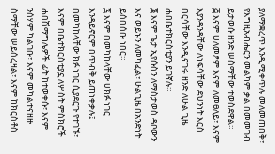ያለማቋረጥ እንዲሚቀጥሉ መለመጠበቅ፣ የእግዚአብሔርን መልካም ቃል በመመገብ ይታወሱ ዘንድ ሠስማቸው ተወስደዋል።
፭ እናም ሀለመፆም እናም ለመፀለይ፣ እናም እያንዳንዳቸው ለነፍሳቸው ደህንነት እርስ በርሳቸው እንዲናገሩ ዘንድ ለሁል ጊዜ ሐበቤተክርስቲያን ይገኛሉ።
፮ እናም ጌታ ኢየሱስን ለማስታወስ ዳቦውን እና ወይኑን ለመካፈል፣ ሁልጊዜ በአንድነት ይሰበሰቡ ነበር።
፯ እናም በመካከላቸው ሀክፉ ነገር እንዳይኖርም በጥብቅ ይጠነቀቃሉ፤ በመካከላቸው ክፉ ነገር ሲያደርጉ የተገኙ፣ እናም በቤተክርስቲያኗ ለሦስት ምስክሮች ሐበሽማግሌዎች ፊት ከተወቀሱ፣ እናም ንሰሃም ካልገቡ፣ እናም መካልተናዘዙ ስማቸው ሠይሰረዛል፣ እናም ከክርስቶስ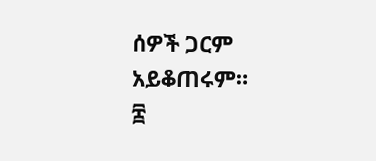ሰዎች ጋርም አይቆጠሩም።
፰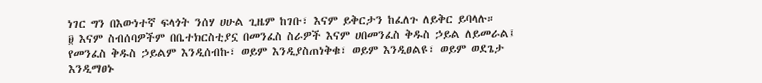ነገር ግን በእውነተኛ ፍላጎት ንሰሃ ሀሁል ጊዜም ከገቡ፣ እናም ይቅርታን ከፈለጉ ለይቅር ይባላሉ።
፱ እናም ስብሰባዎችም በቤተክርስቲያኗ በመንፈስ ስራዎች እናም ሀበመንፈስ ቅዱስ ኃይል ለይመራል፤ የመንፈስ ቅዱስ ኃይልም እንዲሰብኩ፣ ወይም እንዲያስጠነቅቁ፣ ወይም እንዲፀልዩ፣ ወይም ወደጌታ እንዲማፀኑ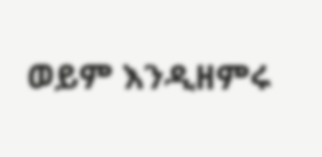ወይም እንዲዘምሩ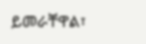ይመራቸዋል፣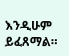እንዲሁም ይፈጸማል።